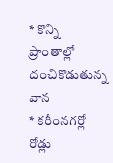* కొన్ని ప్రాంతాల్లో దంచికొడుతున్న వాన
* కరీంనగర్లో రోడ్లు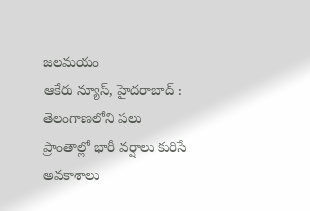జలమయం
ఆకేరు న్యూస్, హైదరాబాద్ : తెలంగాణలోని పలు ప్రాంతాల్లో భారీ వర్షాలు కురిసే అవకాశాలు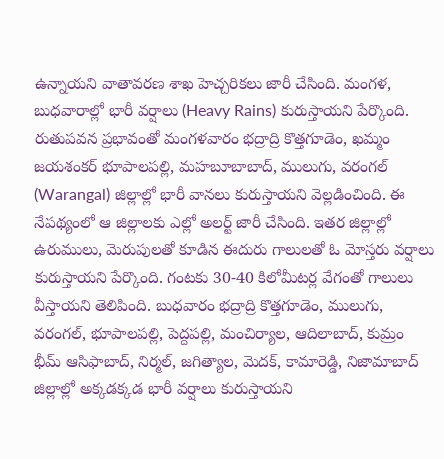ఉన్నాయని వాతావరణ శాఖ హెచ్చరికలు జారీ చేసింది. మంగళ, బుధవారాల్లో భారీ వర్షాలు (Heavy Rains) కురుస్తాయని పేర్కొంది. రుతుపవన ప్రభావంతో మంగళవారం భద్రాద్రి కొత్తగూడెం, ఖమ్మం జయశంకర్ భూపాలపల్లి, మహబూబాబాద్, ములుగు, వరంగల్ (Warangal) జిల్లాల్లో భారీ వానలు కురుస్తాయని వెల్లడించింది. ఈ నేపథ్యంలో ఆ జిల్లాలకు ఎల్లో అలర్ట్ జారీ చేసింది. ఇతర జిల్లాల్లో ఉరుములు, మెరుపులతో కూడిన ఈదురు గాలులతో ఓ మోస్తరు వర్షాలు కురుస్తాయని పేర్కొంది. గంటకు 30-40 కిలోమీటర్ల వేగంతో గాలులు వీస్తాయని తెలిపింది. బుధవారం భద్రాద్రి కొత్తగూడెం, ములుగు, వరంగల్, భూపాలపల్లి, పెద్దపల్లి, మంచిర్యాల, ఆదిలాబాద్, కుమ్రం భీమ్ ఆసిఫాబాద్, నిర్మల్, జగిత్యాల, మెదక్, కామారెడ్డి, నిజామాబాద్ జిల్లాల్లో అక్కడక్కడ భారీ వర్షాలు కురుస్తాయని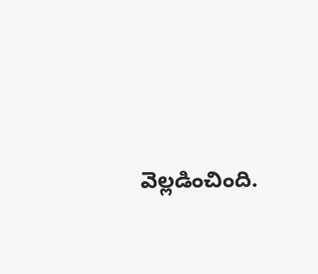వెల్లడించింది.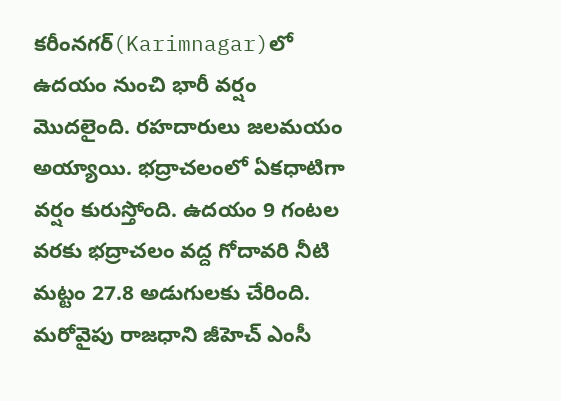కరీంనగర్(Karimnagar)లో ఉదయం నుంచి భారీ వర్షం మొదలైంది. రహదారులు జలమయం అయ్యాయి. భద్రాచలంలో ఏకధాటిగా వర్షం కురుస్తోంది. ఉదయం 9 గంటల వరకు భద్రాచలం వద్ద గోదావరి నీటి మట్టం 27.8 అడుగులకు చేరింది. మరోవైపు రాజధాని జీహెచ్ ఎంసీ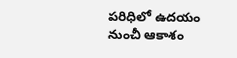పరిధిలో ఉదయం నుంచీ ఆకాశం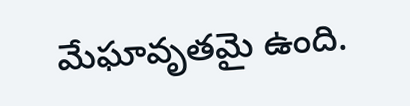మేఘావృతమై ఉంది.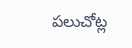పలుచోట్ల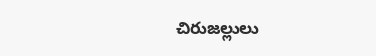చిరుజల్లులు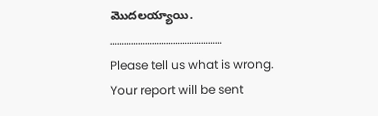మొదలయ్యాయి.
…………………………………………
Please tell us what is wrong. Your report will be sent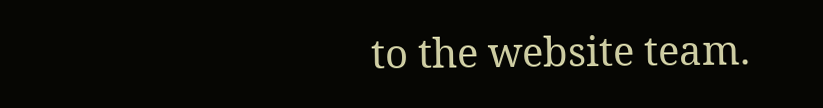to the website team.